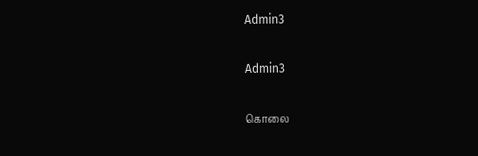Admin3

Admin3

கொலை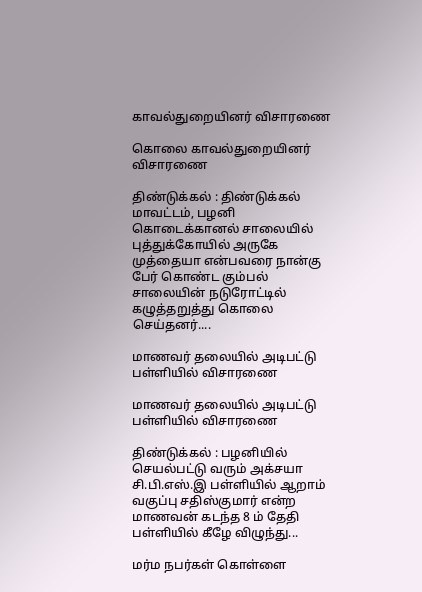காவல்துறையினர் விசாரணை

கொலை காவல்துறையினர் விசாரணை

திண்டுக்கல் : திண்டுக்கல் மாவட்டம், பழனி கொடைக்கானல் சாலையில் புத்துக்கோயில் அருகே முத்தையா என்பவரை நான்கு பேர் கொண்ட கும்பல் சாலையின் நடுரோட்டில் கழுத்தறுத்து கொலை செய்தனர்....

மாணவர் தலையில் அடிபட்டு பள்ளியில் விசாரணை

மாணவர் தலையில் அடிபட்டு பள்ளியில் விசாரணை

திண்டுக்கல் : பழனியில் செயல்பட்டு வரும் அக்சயா சி.பி.எஸ்.இ பள்ளியில் ஆறாம் வகுப்பு சதிஸ்குமார் என்ற மாணவன் கடந்த 8 ம் தேதி பள்ளியில் கீழே விழுந்து...

மர்ம நபர்கள் கொள்ளை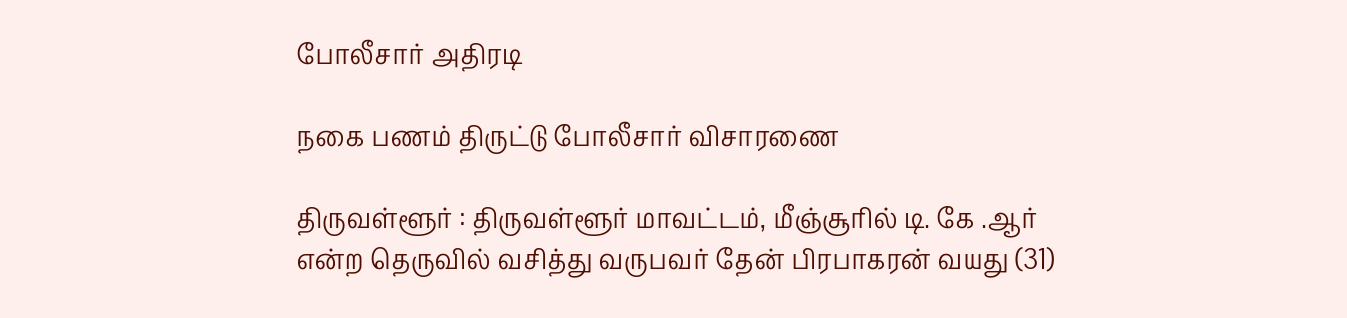போலீசார் அதிரடி

நகை பணம் திருட்டு போலீசார் விசாரணை

திருவள்ளூர் : திருவள்ளூர் மாவட்டம், மீஞ்சூரில் டி. கே .ஆர் என்ற தெருவில் வசித்து வருபவர் தேன் பிரபாகரன் வயது (31)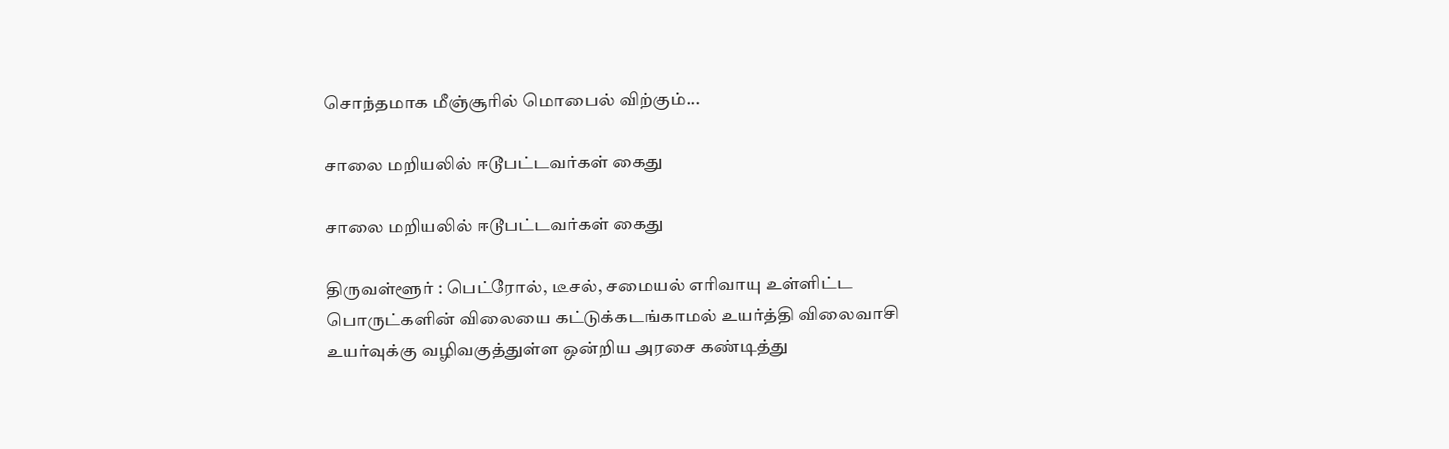சொந்தமாக மீஞ்சூரில் மொபைல் விற்கும்...

சாலை மறியலில் ஈடூபட்டவர்கள் கைது

சாலை மறியலில் ஈடூபட்டவர்கள் கைது

திருவள்ளூர் : பெட்ரோல், டீசல், சமையல் எரிவாயு உள்ளிட்ட பொருட்களின் விலையை கட்டுக்கடங்காமல் உயர்த்தி விலைவாசி உயர்வுக்கு வழிவகுத்துள்ள ஒன்றிய அரசை கண்டித்து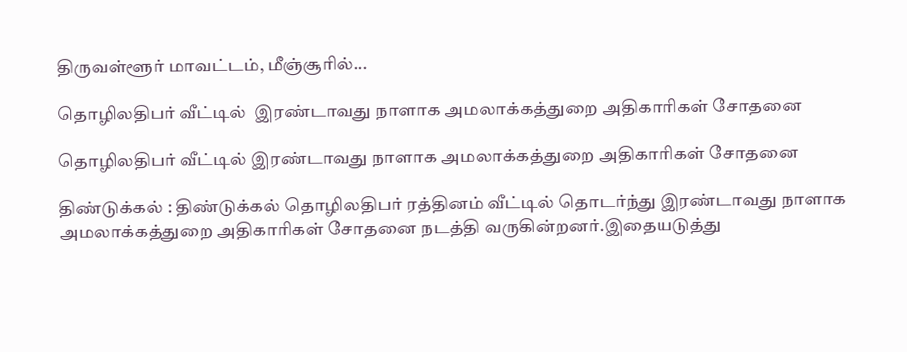திருவள்ளூர் மாவட்டம், மீஞ்சூரில்...

தொழிலதிபர் வீட்டில்  இரண்டாவது நாளாக அமலாக்கத்துறை அதிகாரிகள் சோதனை

தொழிலதிபர் வீட்டில் இரண்டாவது நாளாக அமலாக்கத்துறை அதிகாரிகள் சோதனை

திண்டுக்கல் : திண்டுக்கல் தொழிலதிபர் ரத்தினம் வீட்டில் தொடர்ந்து இரண்டாவது நாளாக அமலாக்கத்துறை அதிகாரிகள் சோதனை நடத்தி வருகின்றனர்.இதையடுத்து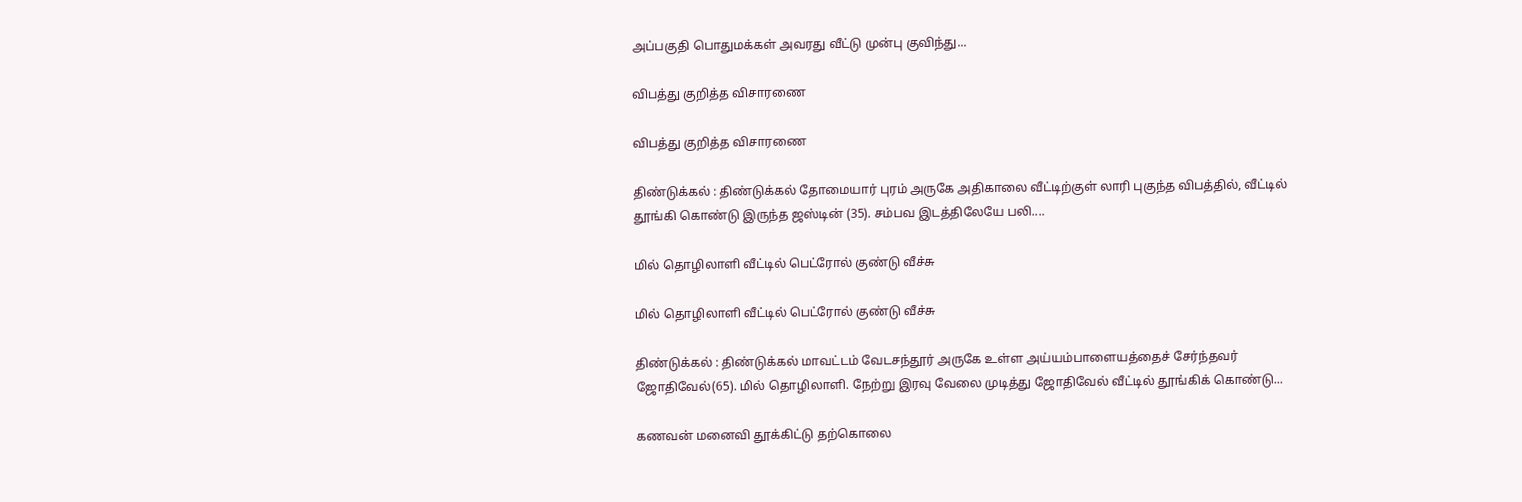அப்பகுதி பொதுமக்கள் அவரது வீட்டு முன்பு குவிந்து...

விபத்து குறித்த விசாரணை

விபத்து குறித்த விசாரணை

திண்டுக்கல் : திண்டுக்கல் தோமையார் புரம் அருகே அதிகாலை வீட்டிற்குள் லாரி புகுந்த விபத்தில், வீட்டில் தூங்கி கொண்டு இருந்த ஜஸ்டின் (35). சம்பவ இடத்திலேயே பலி....

மில் தொழிலாளி வீட்டில் பெட்ரோல் குண்டு வீச்சு

மில் தொழிலாளி வீட்டில் பெட்ரோல் குண்டு வீச்சு

திண்டுக்கல் : திண்டுக்கல் மாவட்டம் வேடசந்தூர் அருகே உள்ள அய்யம்பாளையத்தைச் சேர்ந்தவர் ஜோதிவேல்(65). மில் தொழிலாளி. நேற்று இரவு வேலை முடித்து ஜோதிவேல் வீட்டில் தூங்கிக் கொண்டு...

கணவன் மனைவி தூக்கிட்டு தற்கொலை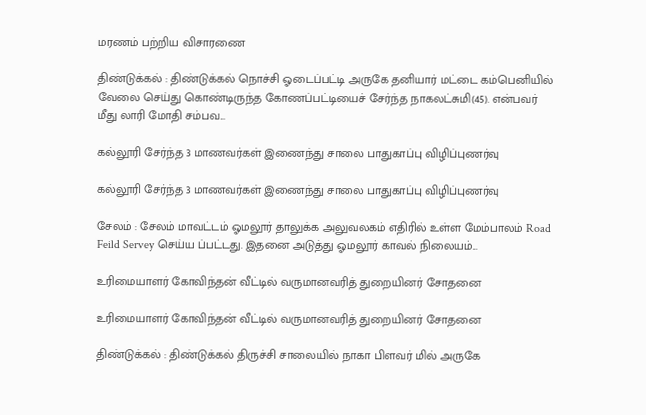மரணம் பற்றிய விசாரணை

திண்டுக்கல் : திண்டுக்கல் நொச்சி ஓடைப்பட்டி அருகே தனியார் மட்டை கம்பெனியில் வேலை செய்து கொண்டிருந்த கோணப்பட்டியைச் சேர்ந்த நாகலட்சுமி(45). என்பவர் மீது லாரி மோதி சம்பவ...

கல்லூரி சேர்ந்த 3 மாணவர்கள் இணைந்து சாலை பாதுகாப்பு விழிப்புணர்வு

கல்லூரி சேர்ந்த 3 மாணவர்கள் இணைந்து சாலை பாதுகாப்பு விழிப்புணர்வு

சேலம் : சேலம் மாவட்டம் ஓமலூர் தாலுக்க அலுவலகம் எதிரில் உள்ள மேம்பாலம் Road Feild Servey செய்ய ப்பட்டது. இதனை அடுத்து ஓமலூர் காவல் நிலையம்...

உரிமையாளர் கோவிந்தன் வீட்டில் வருமானவரித் துறையினர் சோதனை

உரிமையாளர் கோவிந்தன் வீட்டில் வருமானவரித் துறையினர் சோதனை

திண்டுக்கல் : திண்டுக்கல் திருச்சி சாலையில் நாகா பிளவர் மில் அருகே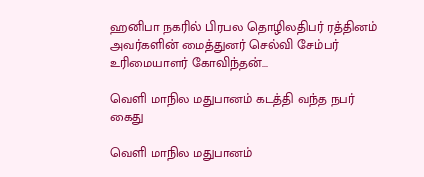ஹனிபா நகரில் பிரபல தொழிலதிபர் ரத்தினம் அவர்களின் மைத்துனர் செல்வி சேம்பர் உரிமையாளர் கோவிந்தன்...

வெளி மாநில மதுபானம் கடத்தி வந்த நபர் கைது

வெளி மாநில மதுபானம்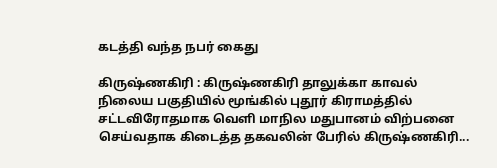கடத்தி வந்த நபர் கைது

கிருஷ்ணகிரி : கிருஷ்ணகிரி தாலுக்கா காவல் நிலைய பகுதியில் மூங்கில் புதூர் கிராமத்தில் சட்டவிரோதமாக வெளி மாநில மதுபானம் விற்பனை செய்வதாக கிடைத்த தகவலின் பேரில் கிருஷ்ணகிரி...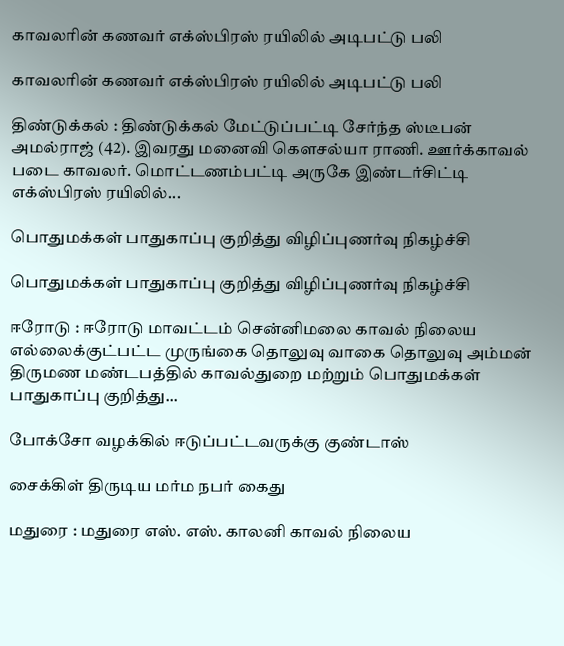காவலரின் கணவர் எக்ஸ்பிரஸ் ரயிலில் அடிபட்டு பலி

காவலரின் கணவர் எக்ஸ்பிரஸ் ரயிலில் அடிபட்டு பலி

திண்டுக்கல் : திண்டுக்கல் மேட்டுப்பட்டி சேர்ந்த ஸ்டீபன் அமல்ராஜ் (42). இவரது மனைவி கௌசல்யா ராணி. ஊர்க்காவல் படை காவலர். மொட்டணம்பட்டி அருகே இண்டர்சிட்டி எக்ஸ்பிரஸ் ரயிலில்...

பொதுமக்கள் பாதுகாப்பு குறித்து விழிப்புணர்வு நிகழ்ச்சி

பொதுமக்கள் பாதுகாப்பு குறித்து விழிப்புணர்வு நிகழ்ச்சி

ஈரோடு : ஈரோடு மாவட்டம் சென்னிமலை காவல் நிலைய எல்லைக்குட்பட்ட முருங்கை தொலுவு வாகை தொலுவு அம்மன் திருமண மண்டபத்தில் காவல்துறை மற்றும் பொதுமக்கள் பாதுகாப்பு குறித்து...

போக்சோ வழக்கில் ஈடுப்பட்டவருக்கு குண்டாஸ்

சைக்கிள் திருடிய மர்ம நபர் கைது

மதுரை : மதுரை எஸ். எஸ். காலனி காவல் நிலைய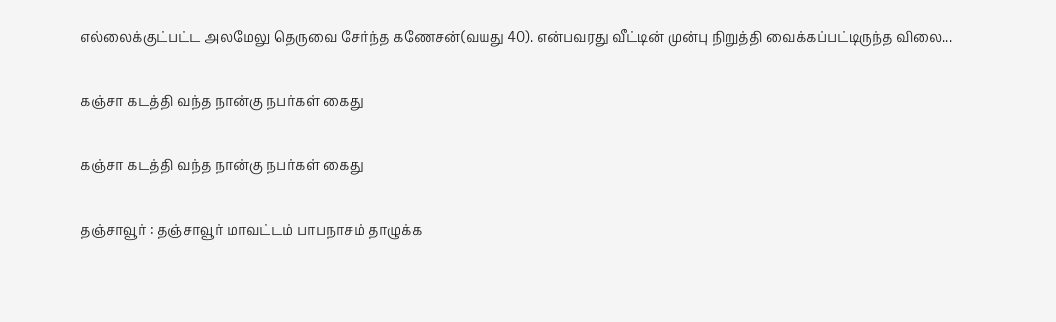எல்லைக்குட்பட்ட அலமேலு தெருவை சேர்ந்த கணேசன்(வயது 40). என்பவரது வீட்டின் முன்பு நிறுத்தி வைக்கப்பட்டிருந்த விலை...

கஞ்சா கடத்தி வந்த நான்கு நபர்கள் கைது

கஞ்சா கடத்தி வந்த நான்கு நபர்கள் கைது

தஞ்சாவூர் : தஞ்சாவூர் மாவட்டம் பாபநாசம் தாழுக்க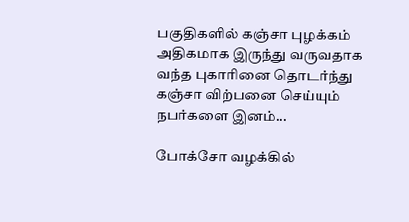பகுதிகளில் கஞ்சா புழக்கம் அதிகமாக இருந்து வருவதாக வந்த புகாரினை தொடர்ந்து கஞ்சா விற்பனை செய்யும் நபர்களை இனம்...

போக்சோ வழக்கில்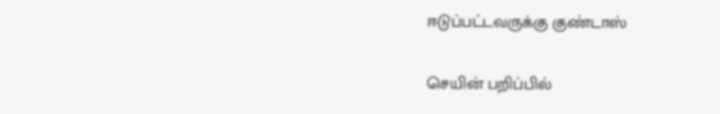ஈடுப்பட்டவருக்கு குண்டாஸ்

செயின் பறிப்பில்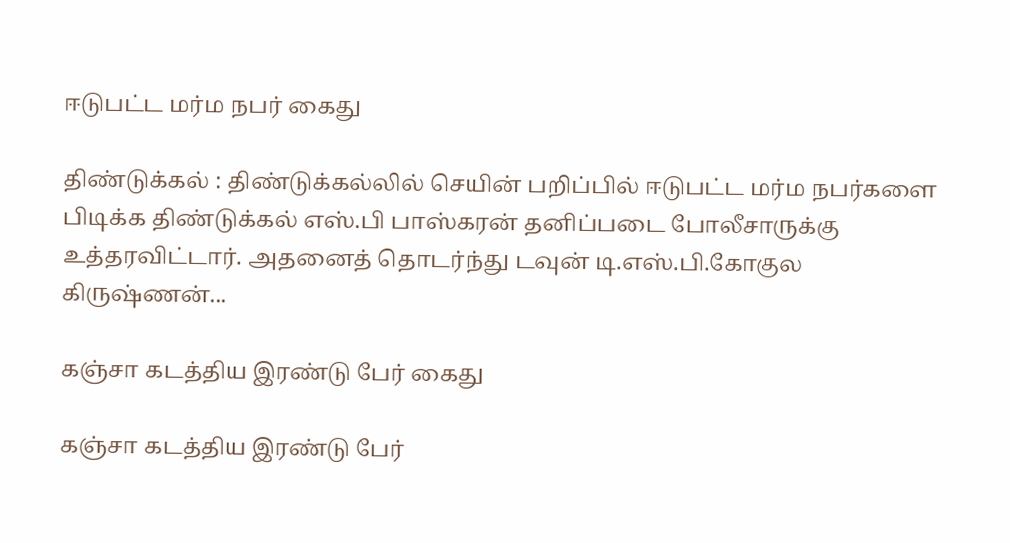ஈடுபட்ட மர்ம நபர் கைது

திண்டுக்கல் : திண்டுக்கல்லில் செயின் பறிப்பில் ஈடுபட்ட மர்ம நபர்களை பிடிக்க திண்டுக்கல் எஸ்.பி பாஸ்கரன் தனிப்படை போலீசாருக்கு உத்தரவிட்டார். அதனைத் தொடர்ந்து டவுன் டி.எஸ்.பி.கோகுல கிருஷ்ணன்...

கஞ்சா கடத்திய இரண்டு பேர் கைது

கஞ்சா கடத்திய இரண்டு பேர்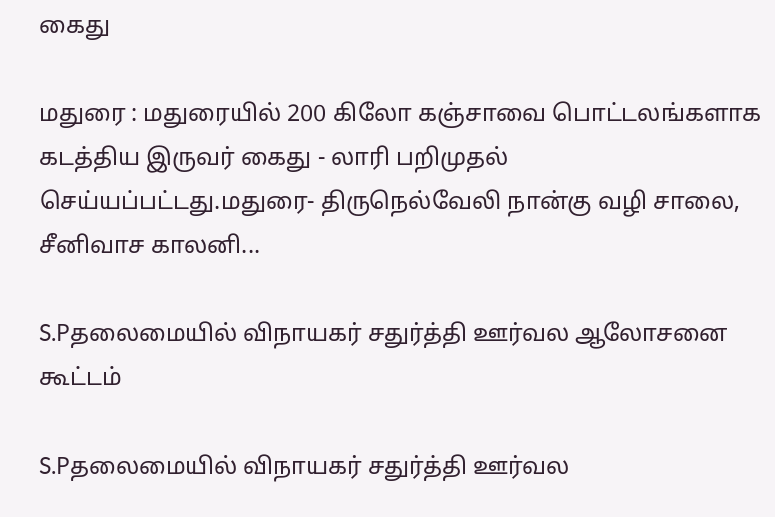கைது

மதுரை : மதுரையில் 200 கிலோ கஞ்சாவை பொட்டலங்களாக கடத்திய இருவர் கைது - லாரி பறிமுதல் செய்யப்பட்டது.மதுரை- திருநெல்வேலி நான்கு வழி சாலை, சீனிவாச காலனி...

S.Pதலைமையில் விநாயகர் சதுர்த்தி ஊர்வல ஆலோசனை கூட்டம்

S.Pதலைமையில் விநாயகர் சதுர்த்தி ஊர்வல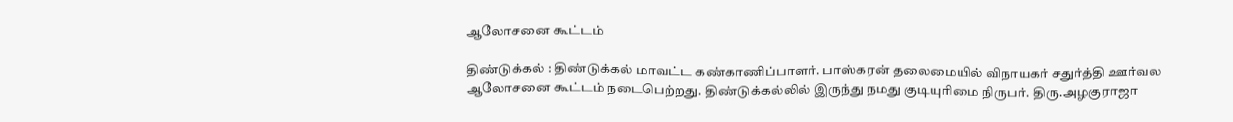ஆலோசனை கூட்டம்

திண்டுக்கல் : திண்டுக்கல் மாவட்ட கண்காணிப்பாளர். பாஸ்கரன் தலைமையில் விநாயகர் சதுர்த்தி ஊர்வல ஆலோசனை கூட்டம் நடைபெற்றது. திண்டுக்கல்லில் இருந்து நமது குடியுரிமை நிருபர். திரு.அழகுராஜா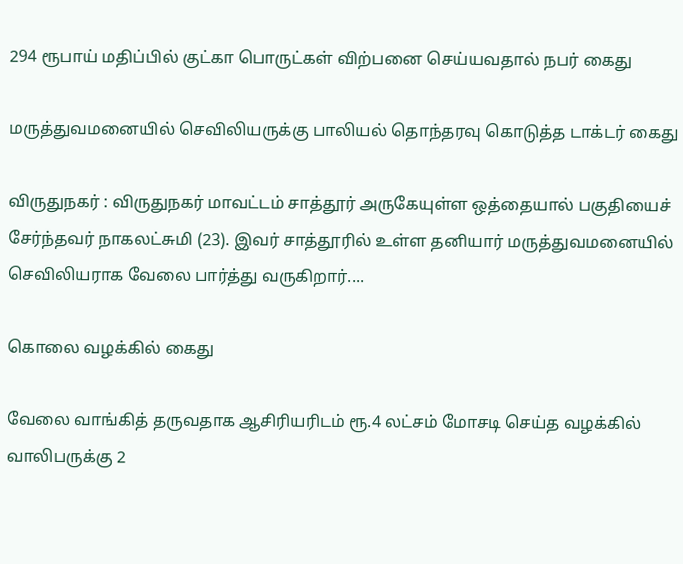294 ரூபாய் மதிப்பில் குட்கா பொருட்கள் விற்பனை செய்யவதால் நபர் கைது

மருத்துவமனையில் செவிலியருக்கு பாலியல் தொந்தரவு கொடுத்த டாக்டர் கைது

விருதுநகர் : விருதுநகர் மாவட்டம் சாத்தூர் அருகேயுள்ள ஒத்தையால் பகுதியைச் சேர்ந்தவர் நாகலட்சுமி (23). இவர் சாத்தூரில் உள்ள தனியார் மருத்துவமனையில் செவிலியராக வேலை பார்த்து வருகிறார்....

கொலை வழக்கில் கைது

வேலை வாங்கித் தருவதாக ஆசிரியரிடம் ரூ.4 லட்சம் மோசடி செய்த வழக்கில் வாலிபருக்கு 2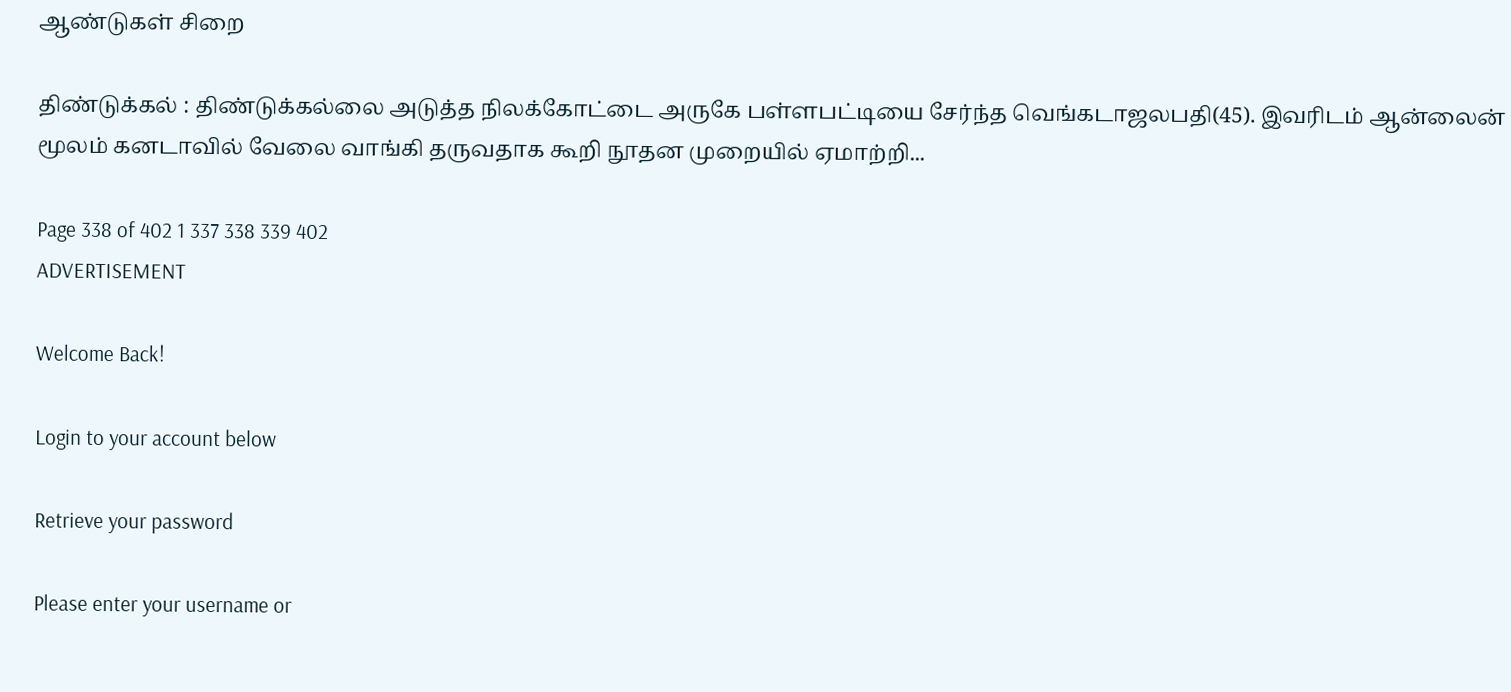ஆண்டுகள் சிறை

திண்டுக்கல் : திண்டுக்கல்லை அடுத்த நிலக்கோட்டை அருகே பள்ளபட்டியை சேர்ந்த வெங்கடாஜலபதி(45). இவரிடம் ஆன்லைன் மூலம் கனடாவில் வேலை வாங்கி தருவதாக கூறி நூதன முறையில் ஏமாற்றி...

Page 338 of 402 1 337 338 339 402
ADVERTISEMENT

Welcome Back!

Login to your account below

Retrieve your password

Please enter your username or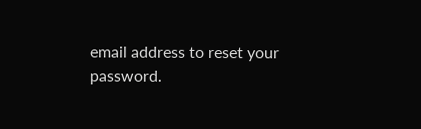email address to reset your password.